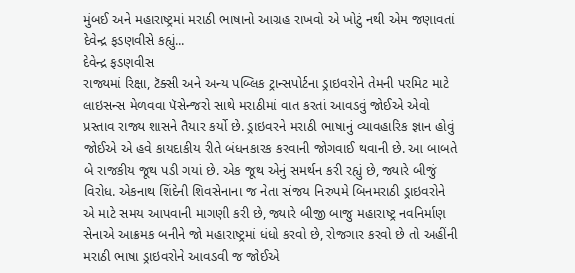મુંબઈ અને મહારાષ્ટ્રમાં મરાઠી ભાષાનો આગ્રહ રાખવો એ ખોટું નથી એમ જણાવતાં દેવેન્દ્ર ફડણવીસે કહ્યું...
દેવેન્દ્ર ફડણવીસ
રાજ્યમાં રિક્ષા, ટૅક્સી અને અન્ય પબ્લિક ટ્રાન્સપોર્ટના ડ્રાઇવરોને તેમની પરમિટ માટે લાઇસન્સ મેળવવા પૅસેન્જરો સાથે મરાઠીમાં વાત કરતાં આવડવું જોઈએ એવો પ્રસ્તાવ રાજ્ય શાસને તૈયાર કર્યો છે. ડ્રાઇવરને મરાઠી ભાષાનું વ્યાવહારિક જ્ઞાન હોવું જોઈએ એ હવે કાયદાકીય રીતે બંધનકારક કરવાની જોગવાઈ થવાની છે. આ બાબતે બે રાજકીય જૂથ પડી ગયાં છે. એક જૂથ એનું સમર્થન કરી રહ્યું છે, જ્યારે બીજું વિરોધ. એકનાથ શિંદેની શિવસેનાના જ નેતા સંજય નિરુપમે બિનમરાઠી ડ્રાઇવરોને એ માટે સમય આપવાની માગણી કરી છે, જ્યારે બીજી બાજુ મહારાષ્ટ્ર નવનિર્માણ સેનાએ આક્રમક બનીને જો મહારાષ્ટ્રમાં ધંધો કરવો છે, રોજગાર કરવો છે તો અહીંની મરાઠી ભાષા ડ્રાઇવરોને આવડવી જ જોઈએ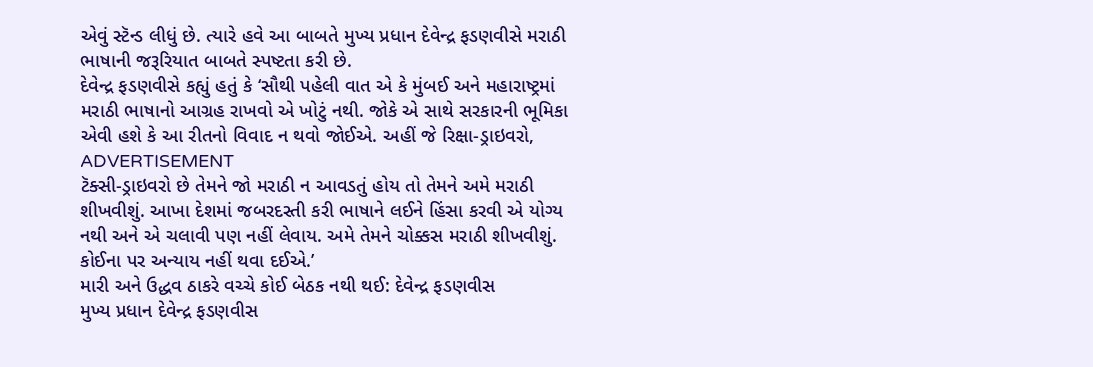એવું સ્ટૅન્ડ લીધું છે. ત્યારે હવે આ બાબતે મુખ્ય પ્રધાન દેવેન્દ્ર ફડણવીસે મરાઠી ભાષાની જરૂરિયાત બાબતે સ્પષ્ટતા કરી છે.
દેવેન્દ્ર ફડણવીસે કહ્યું હતું કે ‘સૌથી પહેલી વાત એ કે મુંબઈ અને મહારાષ્ટ્રમાં મરાઠી ભાષાનો આગ્રહ રાખવો એ ખોટું નથી. જોકે એ સાથે સરકારની ભૂમિકા એવી હશે કે આ રીતનો વિવાદ ન થવો જોઈએ. અહીં જે રિક્ષા-ડ્રાઇવરો,
ADVERTISEMENT
ટૅક્સી-ડ્રાઇવરો છે તેમને જો મરાઠી ન આવડતું હોય તો તેમને અમે મરાઠી શીખવીશું. આખા દેશમાં જબરદસ્તી કરી ભાષાને લઈને હિંસા કરવી એ યોગ્ય નથી અને એ ચલાવી પણ નહીં લેવાય. અમે તેમને ચોક્કસ મરાઠી શીખવીશું. કોઈના પર અન્યાય નહીં થવા દઈએ.’
મારી અને ઉદ્ધવ ઠાકરે વચ્ચે કોઈ બેઠક નથી થઈ: દેવેન્દ્ર ફડણવીસ
મુખ્ય પ્રધાન દેવેન્દ્ર ફડણવીસ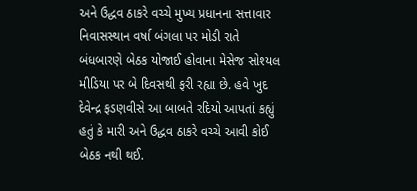અને ઉદ્ધવ ઠાકરે વચ્ચે મુખ્ય પ્રધાનના સત્તાવાર નિવાસસ્થાન વર્ષા બંગલા પર મોડી રાતે બંધબારણે બેઠક યોજાઈ હોવાના મેસેજ સોશ્યલ મીડિયા પર બે દિવસથી ફરી રહ્યા છે. હવે ખુદ દેવેન્દ્ર ફડણવીસે આ બાબતે રદિયો આપતાં કહ્યું હતું કે મારી અને ઉદ્ધવ ઠાકરે વચ્ચે આવી કોઈ બેઠક નથી થઈ.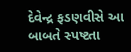દેવેન્દ્ર ફડણવીસે આ બાબતે સ્પષ્ટતા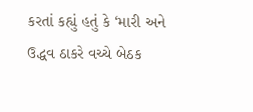કરતાં કહ્યું હતું કે ‘મારી અને ઉદ્ધવ ઠાકરે વચ્ચે બેઠક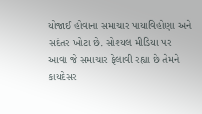યોજાઈ હોવાના સમાચાર પાયાવિહોણા અને સદંતર ખોટા છે. સોશ્યલ મીડિયા પર આવા જે સમાચાર ફેલાવી રહ્યા છે તેમને કાયદેસર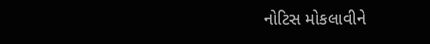નોટિસ મોકલાવીને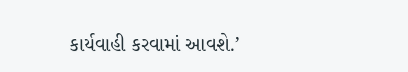કાર્યવાહી કરવામાં આવશે.’